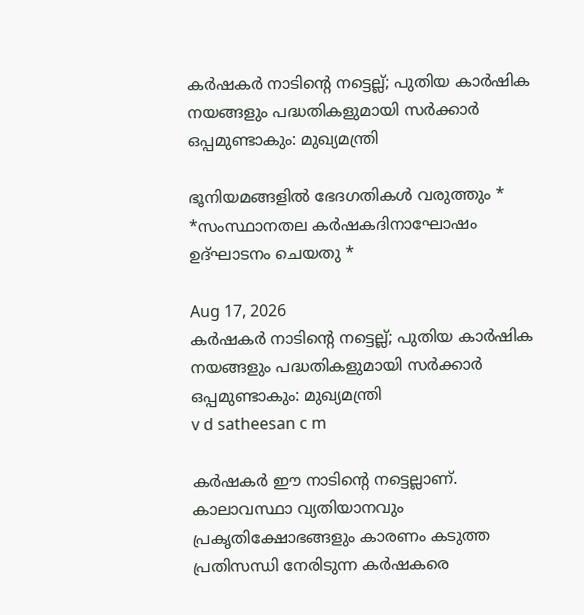കർഷകർ നാടിന്റെ നട്ടെല്ല്; പുതിയ കാർഷിക നയങ്ങളും പദ്ധതികളുമായി സർക്കാർ ഒപ്പമുണ്ടാകും: മുഖ്യമന്ത്രി

ഭൂനിയമങ്ങളിൽ ഭേദഗതികൾ വരുത്തും * *സംസ്ഥാനതല കർഷകദിനാഘോഷം ഉദ്ഘാടനം ചെയതു *

Aug 17, 2026
കർഷകർ നാടിന്റെ നട്ടെല്ല്; പുതിയ കാർഷിക നയങ്ങളും പദ്ധതികളുമായി സർക്കാർ ഒപ്പമുണ്ടാകും: മുഖ്യമന്ത്രി
v d satheesan c m

കർഷകർ ഈ നാടിന്റെ നട്ടെല്ലാണ്. കാലാവസ്ഥാ വ്യതിയാനവും പ്രകൃതിക്ഷോഭങ്ങളും കാരണം കടുത്ത പ്രതിസന്ധി നേരിടുന്ന കർഷകരെ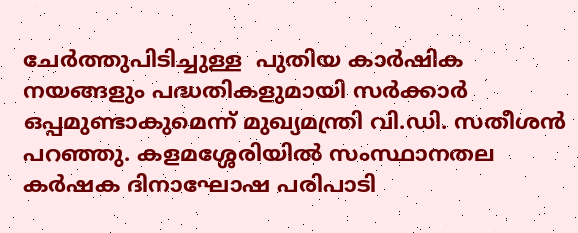ചേർത്തുപിടിച്ചുള്ള  പുതിയ കാർഷിക നയങ്ങളും പദ്ധതികളുമായി സർക്കാർ ഒപ്പമുണ്ടാകുമെന്ന് മുഖ്യമന്ത്രി വി.ഡി. സതീശൻ പറഞ്ഞു. കളമശ്ശേരിയിൽ സംസ്ഥാനതല  കർഷക ദിനാഘോഷ പരിപാടി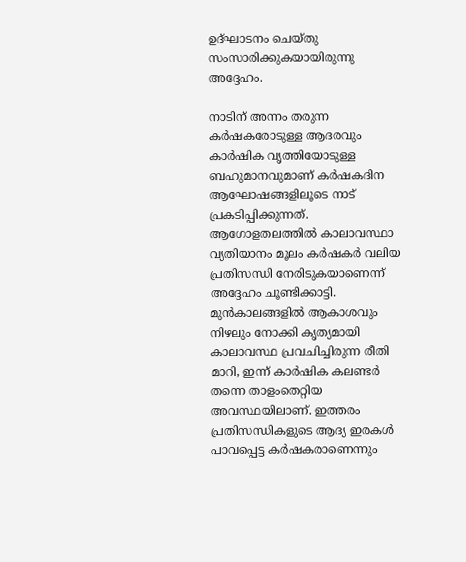ഉദ്ഘാടനം ചെയ്തു സംസാരിക്കുകയായിരുന്നു അദ്ദേഹം.

നാടിന് അന്നം തരുന്ന കർഷകരോടുള്ള ആദരവും കാർഷിക വൃത്തിയോടുള്ള ബഹുമാനവുമാണ് കർഷകദിന ആഘോഷങ്ങളിലൂടെ നാട് പ്രകടിപ്പിക്കുന്നത്. ആഗോളതലത്തിൽ കാലാവസ്ഥാ വ്യതിയാനം മൂലം കർഷകർ വലിയ പ്രതിസന്ധി നേരിടുകയാണെന്ന് അദ്ദേഹം ചൂണ്ടിക്കാട്ടി. മുൻകാലങ്ങളിൽ ആകാശവും നിഴലും നോക്കി കൃത്യമായി കാലാവസ്ഥ പ്രവചിച്ചിരുന്ന രീതി മാറി, ഇന്ന് കാർഷിക കലണ്ടർ തന്നെ താളംതെറ്റിയ അവസ്ഥയിലാണ്. ഇത്തരം പ്രതിസന്ധികളുടെ ആദ്യ ഇരകൾ പാവപ്പെട്ട കർഷകരാണെന്നും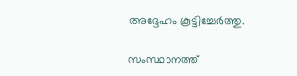അദ്ദേഹം കൂട്ടിച്ചേർത്തു.

സംസ്ഥാനത്ത്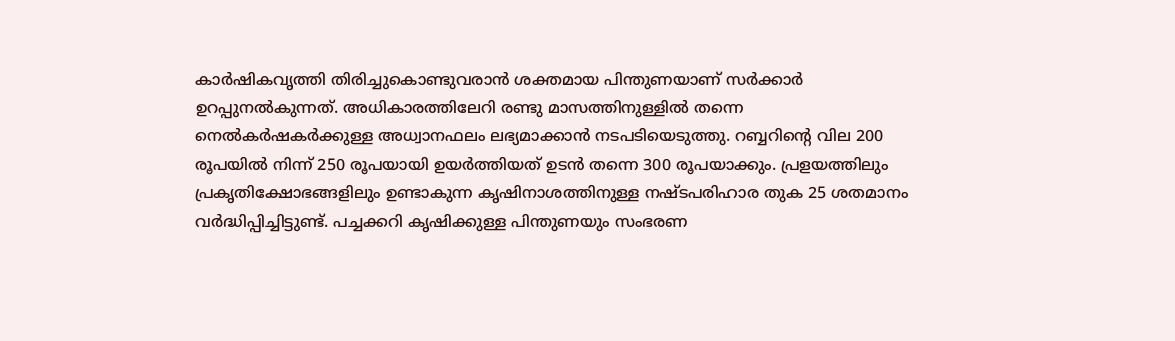കാർഷികവൃത്തി തിരിച്ചുകൊണ്ടുവരാൻ ശക്തമായ പിന്തുണയാണ് സർക്കാർ ഉറപ്പുനൽകുന്നത്. അധികാരത്തിലേറി രണ്ടു മാസത്തിനുള്ളിൽ തന്നെ നെൽകർഷകർക്കുള്ള അധ്വാനഫലം ലഭ്യമാക്കാൻ നടപടിയെടുത്തു. റബ്ബറിന്റെ വില 200 രൂപയിൽ നിന്ന് 250 രൂപയായി ഉയർത്തിയത് ഉടൻ തന്നെ 300 രൂപയാക്കും. പ്രളയത്തിലും പ്രകൃതിക്ഷോഭങ്ങളിലും ഉണ്ടാകുന്ന കൃഷിനാശത്തിനുള്ള നഷ്ടപരിഹാര തുക 25 ശതമാനം വർദ്ധിപ്പിച്ചിട്ടുണ്ട്. പച്ചക്കറി കൃഷിക്കുള്ള പിന്തുണയും സംഭരണ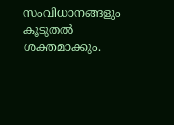സംവിധാനങ്ങളും കൂടുതൽ ശക്തമാക്കും.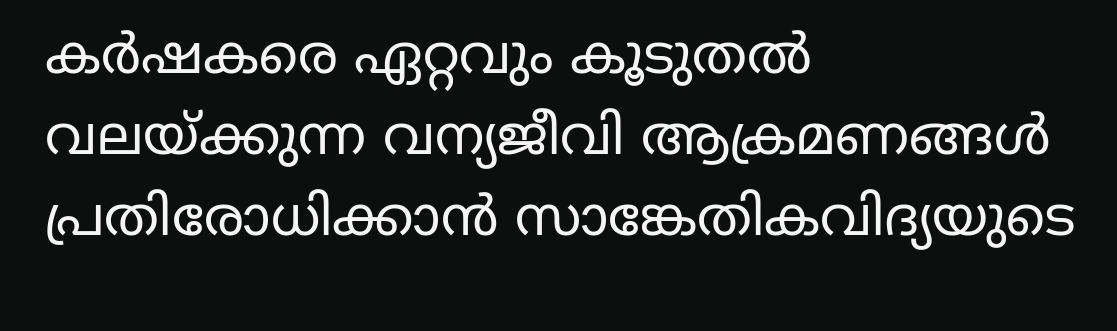കർഷകരെ ഏറ്റവും കൂടുതൽ വലയ്ക്കുന്ന വന്യജീവി ആക്രമണങ്ങൾ പ്രതിരോധിക്കാൻ സാങ്കേതികവിദ്യയുടെ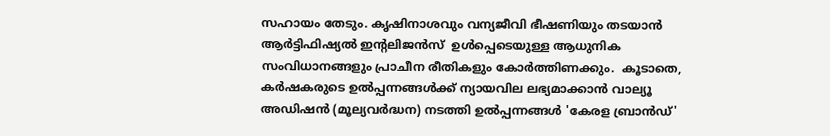സഹായം തേടും. കൃഷിനാശവും വന്യജീവി ഭീഷണിയും തടയാൻ ആർട്ടിഫിഷ്യൽ ഇന്റലിജൻസ്  ഉൾപ്പെടെയുള്ള ആധുനിക സംവിധാനങ്ങളും പ്രാചീന രീതികളും കോർത്തിണക്കും.  കൂടാതെ, കർഷകരുടെ ഉൽപ്പന്നങ്ങൾക്ക് ന്യായവില ലഭ്യമാക്കാൻ വാല്യൂ അഡിഷൻ (മൂല്യവർദ്ധന) നടത്തി ഉൽപ്പന്നങ്ങൾ 'കേരള ബ്രാൻഡ്'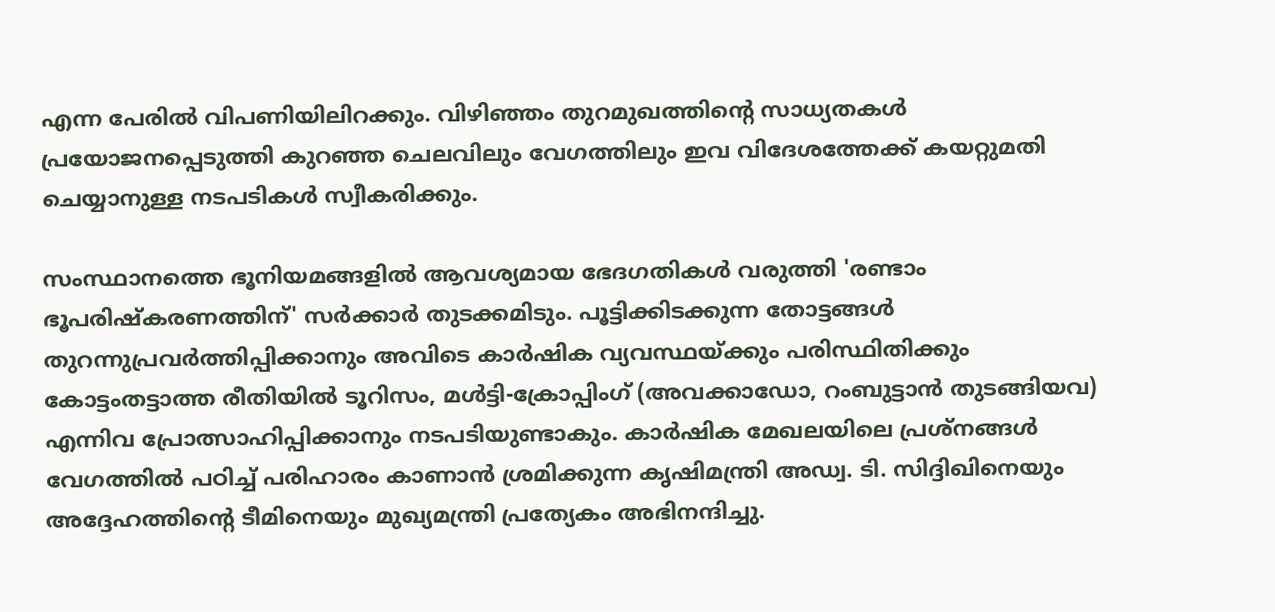എന്ന പേരിൽ വിപണിയിലിറക്കും. വിഴിഞ്ഞം തുറമുഖത്തിന്റെ സാധ്യതകൾ പ്രയോജനപ്പെടുത്തി കുറഞ്ഞ ചെലവിലും വേഗത്തിലും ഇവ വിദേശത്തേക്ക് കയറ്റുമതി ചെയ്യാനുള്ള നടപടികൾ സ്വീകരിക്കും.

സംസ്ഥാനത്തെ ഭൂനിയമങ്ങളിൽ ആവശ്യമായ ഭേദഗതികൾ വരുത്തി 'രണ്ടാം ഭൂപരിഷ്കരണത്തിന്' സർക്കാർ തുടക്കമിടും. പൂട്ടിക്കിടക്കുന്ന തോട്ടങ്ങൾ തുറന്നുപ്രവർത്തിപ്പിക്കാനും അവിടെ കാർഷിക വ്യവസ്ഥയ്ക്കും പരിസ്ഥിതിക്കും കോട്ടംതട്ടാത്ത രീതിയിൽ ടൂറിസം, മൾട്ടി-ക്രോപ്പിംഗ് (അവക്കാഡോ, റംബുട്ടാൻ തുടങ്ങിയവ) എന്നിവ പ്രോത്സാഹിപ്പിക്കാനും നടപടിയുണ്ടാകും. കാർഷിക മേഖലയിലെ പ്രശ്നങ്ങൾ വേഗത്തിൽ പഠിച്ച് പരിഹാരം കാണാൻ ശ്രമിക്കുന്ന കൃഷിമന്ത്രി അഡ്വ. ടി. സിദ്ദിഖിനെയും അദ്ദേഹത്തിന്റെ ടീമിനെയും മുഖ്യമന്ത്രി പ്രത്യേകം അഭിനന്ദിച്ചു.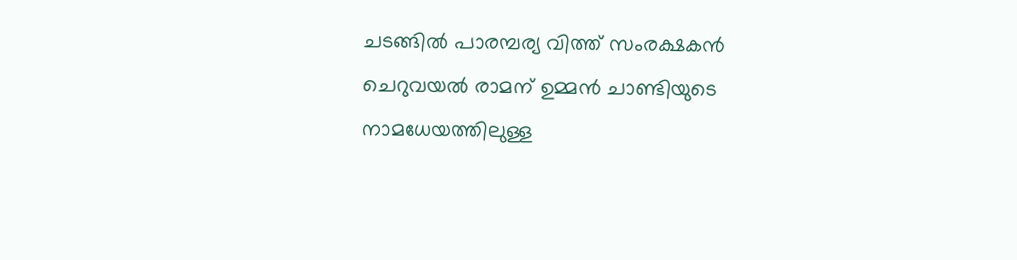ചടങ്ങിൽ പാരമ്പര്യ വിത്ത് സംരക്ഷകൻ ചെറുവയൽ രാമന് ഉമ്മൻ ചാണ്ടിയുടെ നാമധേയത്തിലുള്ള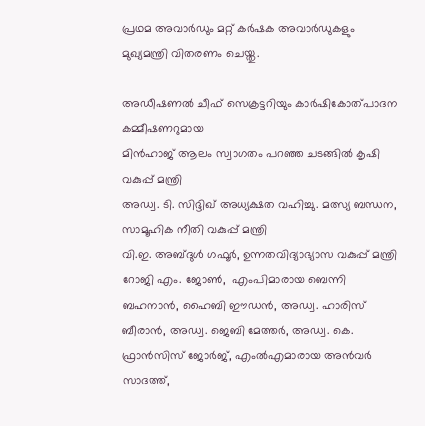പ്രഥമ അവാർഡും മറ്റ് കർഷക അവാർഡുകളും മുഖ്യമന്ത്രി വിതരണം ചെയ്തു.

അഡീഷണൽ ചീഫ് സെക്രട്ടറിയും കാർഷികോത്പാദന കമ്മീഷണറുമായ
മിൻഹാജ് ആലം സ്വാഗതം പറഞ്ഞ ചടങ്ങിൽ കൃഷി വകുപ്പ് മന്ത്രി
അഡ്വ. ടി. സിദ്ദിഖ് അധ്യക്ഷത വഹിച്ചു. മത്സ്യ ബന്ധന, സാമൂഹിക നീതി വകുപ്പ് മന്ത്രി
വി.ഇ. അബ്ദുൾ ഗഫൂർ, ഉന്നതവിദ്യാഭ്യാസ വകുപ്പ് മന്ത്രി റോജി എം. ജോൺ,  എംപിമാരായ ബെന്നി ബഹനാൻ, ഹൈബി ഈഡൻ, അഡ്വ. ഹാരിസ് ബീരാൻ, അഡ്വ. ജെബി മേത്തർ, അഡ്വ. കെ. ഫ്രാൻസിസ് ജോർജ്, എംൽഎമാരായ അൻവർ സാദത്ത്,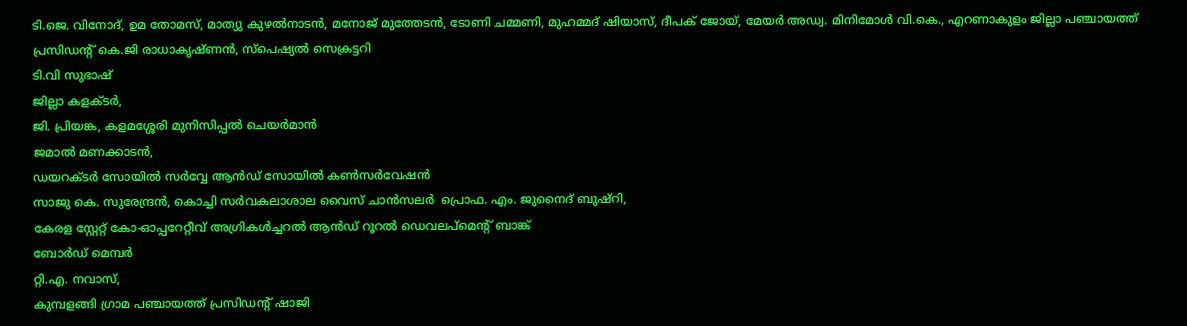ടി.ജെ. വിനോദ്, ഉമ തോമസ്, മാത്യു കുഴൽനാടൻ, മനോജ് മുത്തേടൻ, ടോണി ചമ്മണി, മുഹമ്മദ് ഷിയാസ്, ദീപക് ജോയ്, മേയർ അഡ്വ. മിനിമോൾ വി.കെ., എറണാകുളം ജില്ലാ പഞ്ചായത്ത് പ്രസിഡന്റ് കെ.ജി രാധാകൃഷ്‌ണൻ, സ്പെഷ്യൽ സെക്രട്ടറി
ടി.വി സുഭാഷ്
ജില്ലാ കളക്ടർ,
ജി. പ്രിയങ്ക, കളമശ്ശേരി മുനിസിപ്പൽ ചെയർമാൻ
ജമാൽ മണക്കാടൻ,
ഡയറക്ടർ സോയിൽ സർവ്വേ ആൻഡ് സോയിൽ കൺസർവേഷൻ
സാജു കെ. സുരേന്ദ്രൻ, കൊച്ചി സർവകലാശാല വൈസ് ചാൻസലർ  പ്രൊഫ. എം. ജുനൈദ് ബുഷ്‌റി,
കേരള സ്റ്റേറ്റ് കോ-ഓപ്പറേറ്റീവ് അഗ്രികൾച്ചറൽ ആൻഡ് റൂറൽ ഡെവലപ്‌മെന്റ് ബാങ്ക്
ബോർഡ് മെമ്പർ
റ്റി.എ. നവാസ്,
കുമ്പളങ്ങി ഗ്രാമ പഞ്ചായത്ത് പ്രസിഡന്റ് ഷാജി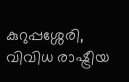കുറുപ്പശ്ശേരി, വിവിധ രാഷ്ട്രീയ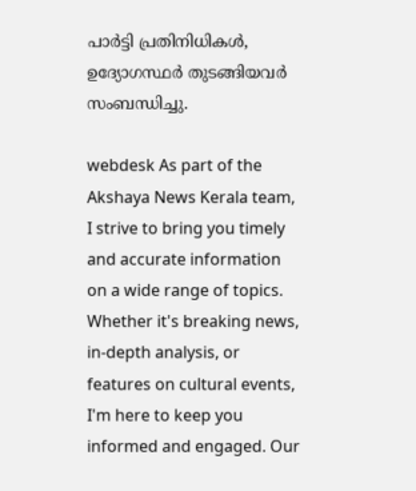പാർട്ടി പ്രതിനിധികൾ, ഉദ്യോഗസ്ഥർ തുടങ്ങിയവർ സംബന്ധിച്ചു.

webdesk As part of the Akshaya News Kerala team, I strive to bring you timely and accurate information on a wide range of topics. Whether it's breaking news, in-depth analysis, or features on cultural events, I'm here to keep you informed and engaged. Our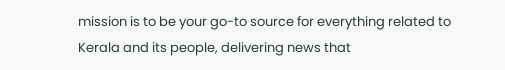mission is to be your go-to source for everything related to Kerala and its people, delivering news that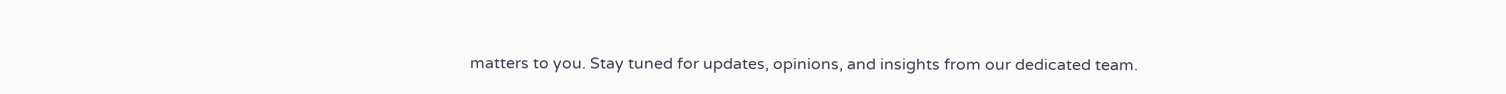matters to you. Stay tuned for updates, opinions, and insights from our dedicated team.